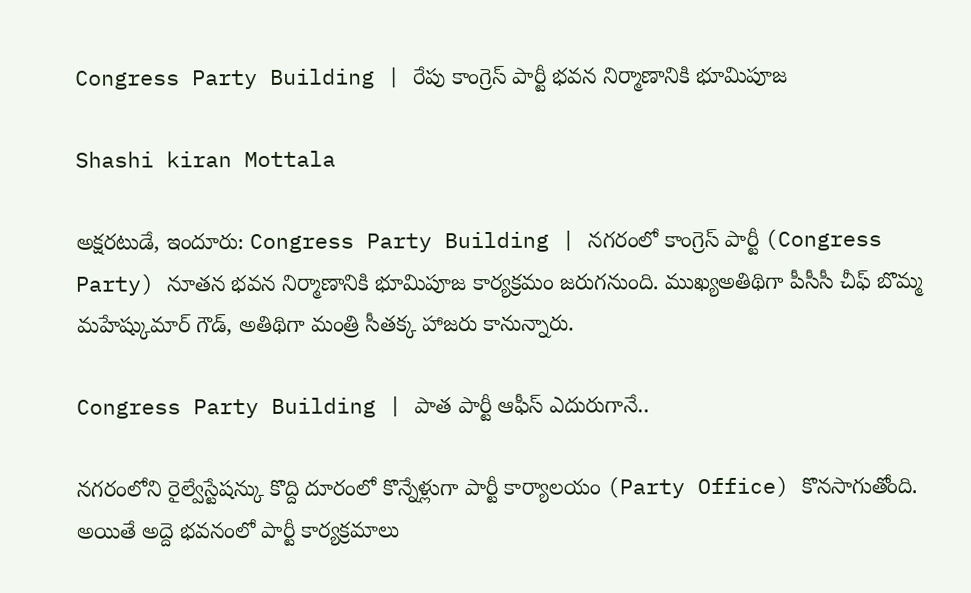Congress Party Building | రేపు కాంగ్రెస్ పార్టీ భవన నిర్మాణానికి భూమిపూజ

Shashi kiran Mottala

అక్షరటుడే, ఇందూరు: Congress Party Building | నగరంలో కాంగ్రెస్ పార్టీ (Congress Party) నూతన భవన నిర్మాణానికి భూమిపూజ కార్యక్రమం జరుగనుంది. ముఖ్యఅతిథిగా పీసీసీ చీఫ్ బొమ్మ మహేష్కుమార్ గౌడ్, అతిథిగా మంత్రి సీతక్క హాజరు కానున్నారు.

Congress Party Building | పాత పార్టీ ఆఫీస్ ఎదురుగానే..

నగరంలోని రైల్వేస్టేషన్కు కొద్ది దూరంలో కొన్నేళ్లుగా పార్టీ కార్యాలయం (Party Office) కొనసాగుతోంది. అయితే అద్దె భవనంలో పార్టీ కార్యక్రమాలు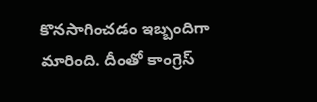కొనసాగించడం ఇబ్బందిగా మారింది. దీంతో కాంగ్రెస్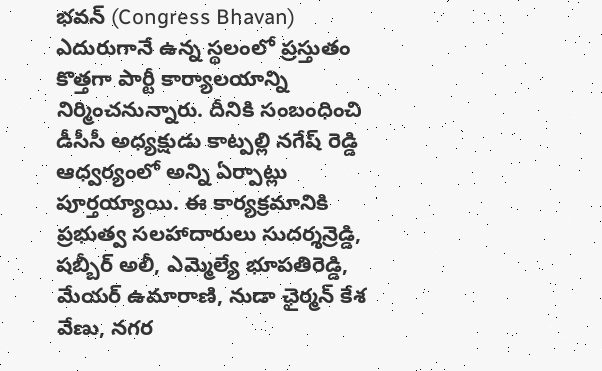భవన్ (Congress Bhavan) ఎదురుగానే ఉన్న స్థలంలో ప్రస్తుతం కొత్తగా పార్టీ కార్యాలయాన్ని నిర్మించనున్నారు. దీనికి సంబంధించి డీసీసీ అధ్యక్షుడు కాట్పల్లి నగేష్ రెడ్డి ఆధ్వర్యంలో అన్ని ఏర్పాట్లు పూర్తయ్యాయి. ఈ కార్యక్రమానికి ప్రభుత్వ సలహాదారులు సుదర్శన్రెడ్డి, షబ్బీర్ అలీ, ఎమ్మెల్యే భూపతిరెడ్డి, మేయర్ ఉమారాణి, నుడా ఛైర్మన్ కేశ వేణు, నగర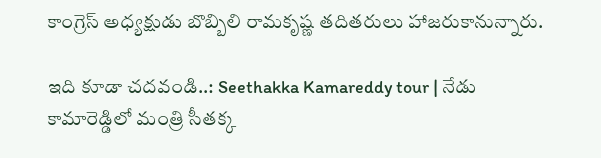కాంగ్రెస్ అధ్యక్షుడు బొబ్బిలి రామకృష్ణ తదితరులు హాజరుకానున్నారు.

ఇది కూడా చదవండి..: Seethakka Kamareddy tour | నేడు కామారెడ్డిలో మంత్రి సీతక్క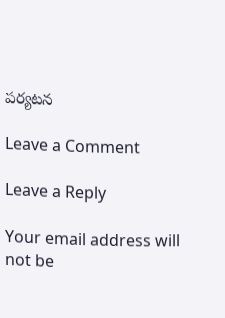పర్యటన

Leave a Comment

Leave a Reply

Your email address will not be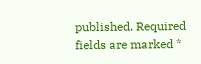published. Required fields are marked *